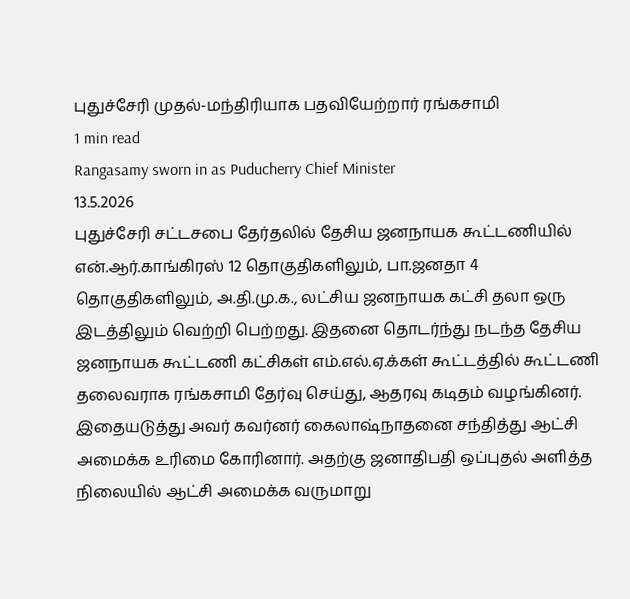புதுச்சேரி முதல்-மந்திரியாக பதவியேற்றார் ரங்கசாமி
1 min read
Rangasamy sworn in as Puducherry Chief Minister
13.5.2026
புதுச்சேரி சட்டசபை தேர்தலில் தேசிய ஜனநாயக கூட்டணியில் என்.ஆர்.காங்கிரஸ் 12 தொகுதிகளிலும், பா.ஜனதா 4 தொகுதிகளிலும், அ.தி.மு.க., லட்சிய ஜனநாயக கட்சி தலா ஒரு இடத்திலும் வெற்றி பெற்றது. இதனை தொடர்ந்து நடந்த தேசிய ஜனநாயக கூட்டணி கட்சிகள் எம்.எல்.ஏ.க்கள் கூட்டத்தில் கூட்டணி தலைவராக ரங்கசாமி தேர்வு செய்து, ஆதரவு கடிதம் வழங்கினர்.
இதையடுத்து அவர் கவர்னர் கைலாஷ்நாதனை சந்தித்து ஆட்சி அமைக்க உரிமை கோரினார். அதற்கு ஜனாதிபதி ஒப்புதல் அளித்த நிலையில் ஆட்சி அமைக்க வருமாறு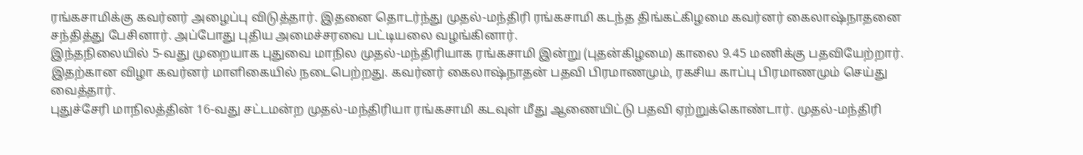ரங்கசாமிக்கு கவர்னர் அழைப்பு விடுத்தார். இதனை தொடர்ந்து முதல்-மந்திரி ரங்கசாமி கடந்த திங்கட்கிழமை கவர்னர் கைலாஷ்நாதனை சந்தித்து பேசினார். அப்போது புதிய அமைச்சரவை பட்டியலை வழங்கினார்.
இந்தநிலையில் 5-வது முறையாக புதுவை மாநில முதல்-மந்திரியாக ரங்கசாமி இன்று (புதன்கிழமை) காலை 9.45 மணிக்கு பதவியேற்றார். இதற்கான விழா கவர்னர் மாளிகையில் நடைபெற்றது. கவர்னர் கைலாஷ்நாதன் பதவி பிரமாணமும், ரகசிய காப்பு பிரமாணமும் செய்து வைத்தார்.
புதுச்சேரி மாநிலத்தின் 16-வது சட்டமன்ற முதல்-மந்திரியா ரங்கசாமி கடவுள் மீது ஆணையிட்டு பதவி ஏற்றுக்கொண்டார். முதல்-மந்திரி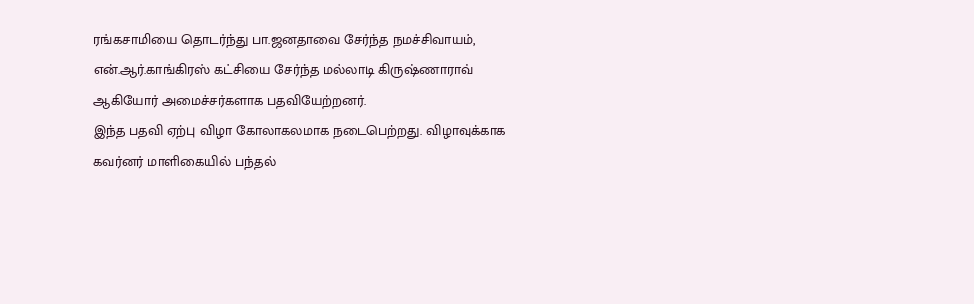ரங்கசாமியை தொடர்ந்து பா.ஜனதாவை சேர்ந்த நமச்சிவாயம், என்.ஆர்.காங்கிரஸ் கட்சியை சேர்ந்த மல்லாடி கிருஷ்ணாராவ் ஆகியோர் அமைச்சர்களாக பதவியேற்றனர்.
இந்த பதவி ஏற்பு விழா கோலாகலமாக நடைபெற்றது. விழாவுக்காக கவர்னர் மாளிகையில் பந்தல்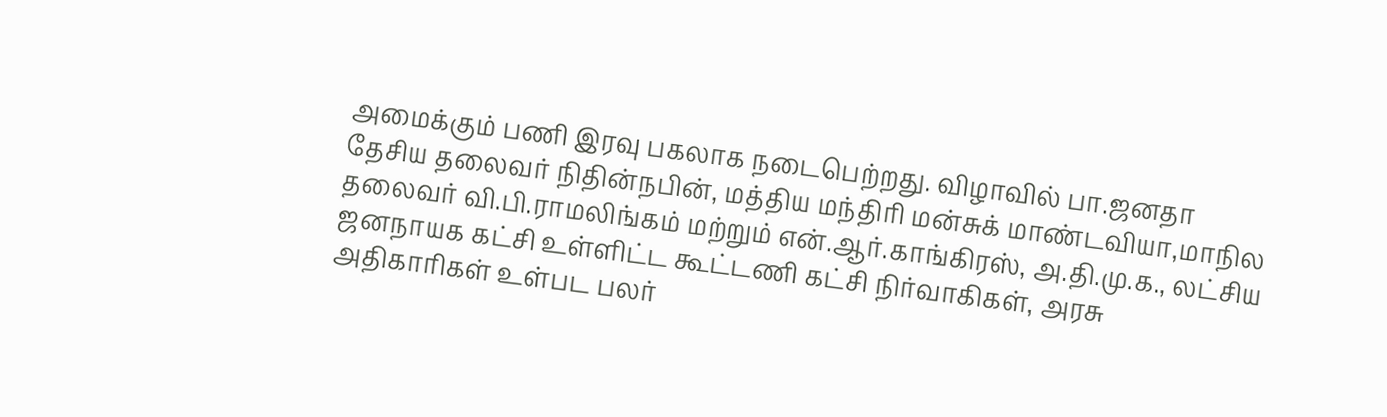அமைக்கும் பணி இரவு பகலாக நடைபெற்றது. விழாவில் பா.ஜனதா தேசிய தலைவர் நிதின்நபின், மத்திய மந்திரி மன்சுக் மாண்டவியா,மாநில தலைவர் வி.பி.ராமலிங்கம் மற்றும் என்.ஆர்.காங்கிரஸ், அ.தி.மு.க., லட்சிய ஜனநாயக கட்சி உள்ளிட்ட கூட்டணி கட்சி நிர்வாகிகள், அரசு அதிகாரிகள் உள்பட பலர்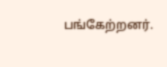பங்கேற்றனர்.